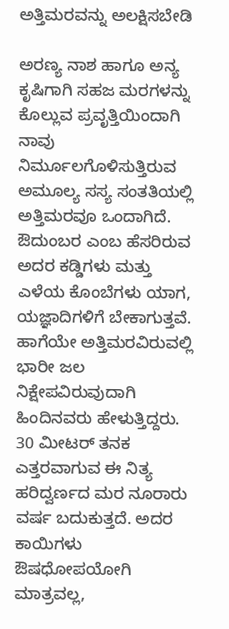ಅತ್ತಿಮರವನ್ನು ಅಲಕ್ಷಿಸಬೇಡಿ

ಅರಣ್ಯ ನಾಶ ಹಾಗೂ ಅನ್ಯ ಕೃಷಿಗಾಗಿ ಸಹಜ ಮರಗಳನ್ನು ಕೊಲ್ಲುವ ಪ್ರವೃತ್ತಿಯಿಂದಾಗಿ ನಾವು ನಿರ್ಮೂಲಗೊಳಿಸುತ್ತಿರುವ ಅಮೂಲ್ಯ ಸಸ್ಯ ಸಂತತಿಯಲ್ಲಿ ಅತ್ತಿಮರವೂ ಒಂದಾಗಿದೆ. ಔದುಂಬರ ಎಂಬ ಹೆಸರಿರುವ ಅದರ ಕಡ್ಡಿಗಳು ಮತ್ತು ಎಳೆಯ ಕೊಂಬೆಗಳು ಯಾಗ, ಯಜ್ಞಾದಿಗಳಿಗೆ ಬೇಕಾಗುತ್ತವೆ. ಹಾಗೆಯೇ ಅತ್ತಿಮರವಿರುವಲ್ಲಿ ಭಾರೀ ಜಲ ನಿಕ್ಷೇಪವಿರುವುದಾಗಿ ಹಿಂದಿನವರು ಹೇಳುತ್ತಿದ್ದರು. 30 ಮೀಟರ್ ತನಕ ಎತ್ತರವಾಗುವ ಈ ನಿತ್ಯ ಹರಿದ್ವರ್ಣದ ಮರ ನೂರಾರು ವರ್ಷ ಬದುಕುತ್ತದೆ. ಅದರ ಕಾಯಿಗಳು ಔಷಧೋಪಯೋಗಿ ಮಾತ್ರವಲ್ಲ,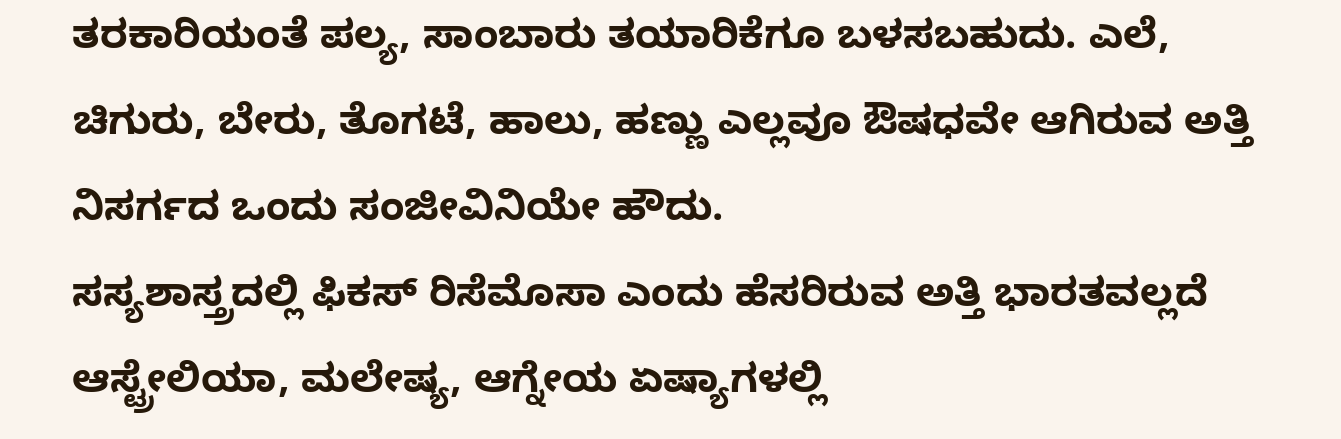ತರಕಾರಿಯಂತೆ ಪಲ್ಯ, ಸಾಂಬಾರು ತಯಾರಿಕೆಗೂ ಬಳಸಬಹುದು. ಎಲೆ, ಚಿಗುರು, ಬೇರು, ತೊಗಟೆ, ಹಾಲು, ಹಣ್ಣು ಎಲ್ಲವೂ ಔಷಧವೇ ಆಗಿರುವ ಅತ್ತಿ ನಿಸರ್ಗದ ಒಂದು ಸಂಜೀವಿನಿಯೇ ಹೌದು.
ಸಸ್ಯಶಾಸ್ತ್ರದಲ್ಲಿ ಫಿಕಸ್ ರಿಸೆಮೊಸಾ ಎಂದು ಹೆಸರಿರುವ ಅತ್ತಿ ಭಾರತವಲ್ಲದೆ ಆಸ್ಟ್ರೇಲಿಯಾ, ಮಲೇಷ್ಯ, ಆಗ್ನೇಯ ಏಷ್ಯಾಗಳಲ್ಲಿ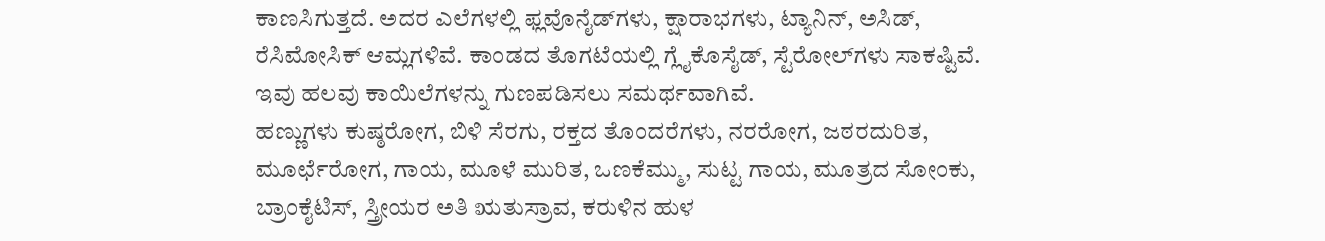ಕಾಣಸಿಗುತ್ತದೆ. ಅದರ ಎಲೆಗಳಲ್ಲಿ ಫ್ಲವೊನೈಡ್‍ಗಳು, ಕ್ಷಾರಾಭಗಳು, ಟ್ಯಾನಿನ್, ಅಸಿಡ್, ರೆಸಿಮೋಸಿಕ್ ಆಮ್ಲಗಳಿವೆ. ಕಾಂಡದ ತೊಗಟೆಯಲ್ಲಿ ಗ್ಲೈಕೊಸೈಡ್, ಸ್ಟೆರೋಲ್‍ಗಳು ಸಾಕಷ್ಟಿವೆ. ಇವು ಹಲವು ಕಾಯಿಲೆಗಳನ್ನು ಗುಣಪಡಿಸಲು ಸಮರ್ಥವಾಗಿವೆ.
ಹಣ್ಣುಗಳು ಕುಷ್ಠರೋಗ, ಬಿಳಿ ಸೆರಗು, ರಕ್ತದ ತೊಂದರೆಗಳು, ನರರೋಗ, ಜಠರದುರಿತ, ಮೂರ್ಛೆರೋಗ, ಗಾಯ, ಮೂಳೆ ಮುರಿತ, ಒಣಕೆಮ್ಮು, ಸುಟ್ಟ ಗಾಯ, ಮೂತ್ರದ ಸೋಂಕು, ಬ್ರಾಂಕೈಟಿಸ್, ಸ್ತ್ರೀಯರ ಅತಿ ಋತುಸ್ರಾವ, ಕರುಳಿನ ಹುಳ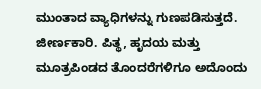ಮುಂತಾದ ವ್ಯಾಧಿಗಳನ್ನು ಗುಣಪಡಿಸುತ್ತದೆ. ಜೀರ್ಣಕಾರಿ. ಪಿತ್ಥ, ಹೃದಯ ಮತ್ತು ಮೂತ್ರಪಿಂಡದ ತೊಂದರೆಗಳಿಗೂ ಅದೊಂದು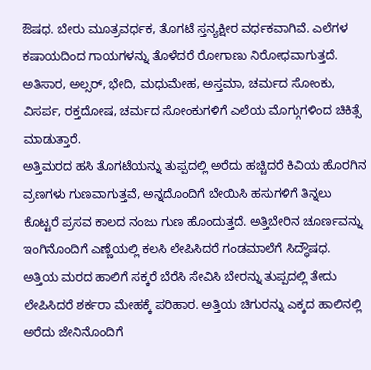ಔಷಧ. ಬೇರು ಮೂತ್ರವರ್ಧಕ, ತೊಗಟೆ ಸ್ತನ್ಯಕ್ಷೀರ ವರ್ಧಕವಾಗಿವೆ. ಎಲೆಗಳ ಕಷಾಯದಿಂದ ಗಾಯಗಳನ್ನು ತೊಳೆದರೆ ರೋಗಾಣು ನಿರೋಧವಾಗುತ್ತದೆ. ಅತಿಸಾರ, ಅಲ್ಸರ್, ಭೇದಿ, ಮಧುಮೇಹ, ಅಸ್ತಮಾ, ಚರ್ಮದ ಸೋಂಕು, ವಿಸರ್ಪ, ರಕ್ತದೋಷ, ಚರ್ಮದ ಸೋಂಕುಗಳಿಗೆ ಎಲೆಯ ಮೊಗ್ಗುಗಳಿಂದ ಚಿಕಿತ್ಸೆ ಮಾಡುತ್ತಾರೆ.
ಅತ್ತಿಮರದ ಹಸಿ ತೊಗಟೆಯನ್ನು ತುಪ್ಪದಲ್ಲಿ ಅರೆದು ಹಚ್ಚಿದರೆ ಕಿವಿಯ ಹೊರಗಿನ ವ್ರಣಗಳು ಗುಣವಾಗುತ್ತವೆ, ಅನ್ನದೊಂದಿಗೆ ಬೇಯಿಸಿ ಹಸುಗಳಿಗೆ ತಿನ್ನಲು ಕೊಟ್ಟರೆ ಪ್ರಸವ ಕಾಲದ ನಂಜು ಗುಣ ಹೊಂದುತ್ತದೆ. ಅತ್ತಿಬೇರಿನ ಚೂರ್ಣವನ್ನು ಇಂಗಿನೊಂದಿಗೆ ಎಣ್ಣೆಯಲ್ಲಿ ಕಲಸಿ ಲೇಪಿಸಿದರೆ ಗಂಡಮಾಲೆಗೆ ಸಿದ್ಧೌಷಧ. ಅತ್ತಿಯ ಮರದ ಹಾಲಿಗೆ ಸಕ್ಕರೆ ಬೆರೆಸಿ ಸೇವಿಸಿ ಬೇರನ್ನು ತುಪ್ಪದಲ್ಲಿ ತೇದು ಲೇಪಿಸಿದರೆ ಶರ್ಕರಾ ಮೇಹಕ್ಕೆ ಪರಿಹಾರ. ಅತ್ತಿಯ ಚಿಗುರನ್ನು ಎಕ್ಕದ ಹಾಲಿನಲ್ಲಿ ಅರೆದು ಜೇನಿನೊಂದಿಗೆ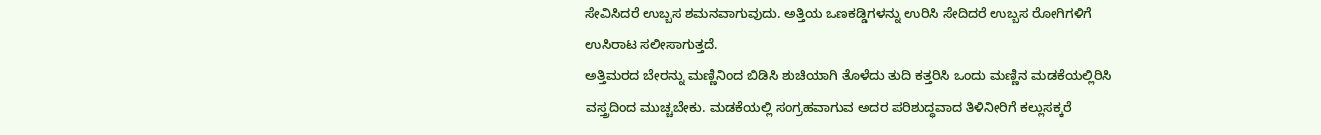ಸೇವಿಸಿದರೆ ಉಬ್ಬಸ ಶಮನವಾಗುವುದು. ಅತ್ತಿಯ ಒಣಕಡ್ಡಿಗಳನ್ನು ಉರಿಸಿ ಸೇದಿದರೆ ಉಬ್ಬಸ ರೋಗಿಗಳಿಗೆ ಉಸಿರಾಟ ಸಲೀಸಾಗುತ್ತದೆ.
ಅತ್ತಿಮರದ ಬೇರನ್ನು ಮಣ್ಣಿನಿಂದ ಬಿಡಿಸಿ ಶುಚಿಯಾಗಿ ತೊಳೆದು ತುದಿ ಕತ್ತರಿಸಿ ಒಂದು ಮಣ್ಣಿನ ಮಡಕೆಯಲ್ಲಿರಿಸಿ ವಸ್ತ್ರದಿಂದ ಮುಚ್ಚಬೇಕು. ಮಡಕೆಯಲ್ಲಿ ಸಂಗ್ರಹವಾಗುವ ಅದರ ಪರಿಶುದ್ಧವಾದ ತಿಳಿನೀರಿಗೆ ಕಲ್ಲುಸಕ್ಕರೆ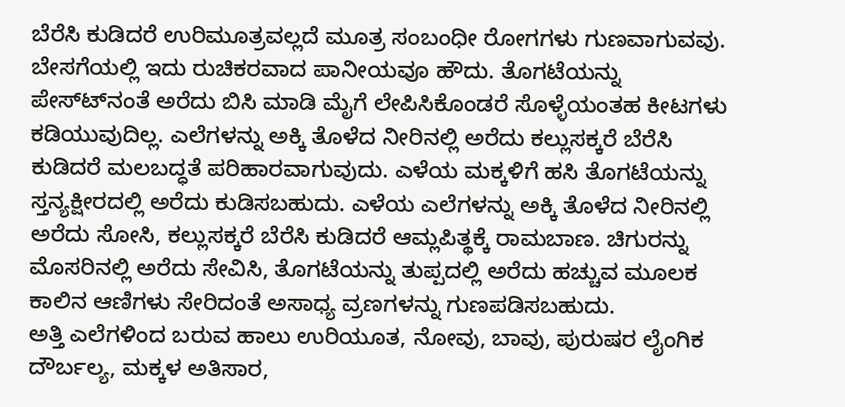ಬೆರೆಸಿ ಕುಡಿದರೆ ಉರಿಮೂತ್ರವಲ್ಲದೆ ಮೂತ್ರ ಸಂಬಂಧೀ ರೋಗಗಳು ಗುಣವಾಗುವವು. ಬೇಸಗೆಯಲ್ಲಿ ಇದು ರುಚಿಕರವಾದ ಪಾನೀಯವೂ ಹೌದು. ತೊಗಟೆಯನ್ನು ಪೇಸ್ಟ್‍ನಂತೆ ಅರೆದು ಬಿಸಿ ಮಾಡಿ ಮೈಗೆ ಲೇಪಿಸಿಕೊಂಡರೆ ಸೊಳ್ಳೆಯಂತಹ ಕೀಟಗಳು ಕಡಿಯುವುದಿಲ್ಲ. ಎಲೆಗಳನ್ನು ಅಕ್ಕಿ ತೊಳೆದ ನೀರಿನಲ್ಲಿ ಅರೆದು ಕಲ್ಲುಸಕ್ಕರೆ ಬೆರೆಸಿ ಕುಡಿದರೆ ಮಲಬದ್ಧತೆ ಪರಿಹಾರವಾಗುವುದು. ಎಳೆಯ ಮಕ್ಕಳಿಗೆ ಹಸಿ ತೊಗಟೆಯನ್ನು ಸ್ತನ್ಯಕ್ಷೀರದಲ್ಲಿ ಅರೆದು ಕುಡಿಸಬಹುದು. ಎಳೆಯ ಎಲೆಗಳನ್ನು ಅಕ್ಕಿ ತೊಳೆದ ನೀರಿನಲ್ಲಿ ಅರೆದು ಸೋಸಿ, ಕಲ್ಲುಸಕ್ಕರೆ ಬೆರೆಸಿ ಕುಡಿದರೆ ಆಮ್ಲಪಿತ್ಥಕ್ಕೆ ರಾಮಬಾಣ. ಚಿಗುರನ್ನು ಮೊಸರಿನಲ್ಲಿ ಅರೆದು ಸೇವಿಸಿ, ತೊಗಟೆಯನ್ನು ತುಪ್ಪದಲ್ಲಿ ಅರೆದು ಹಚ್ಚುವ ಮೂಲಕ ಕಾಲಿನ ಆಣಿಗಳು ಸೇರಿದಂತೆ ಅಸಾಧ್ಯ ವ್ರಣಗಳನ್ನು ಗುಣಪಡಿಸಬಹುದು.
ಅತ್ತಿ ಎಲೆಗಳಿಂದ ಬರುವ ಹಾಲು ಉರಿಯೂತ, ನೋವು, ಬಾವು, ಪುರುಷರ ಲೈಂಗಿಕ ದೌರ್ಬಲ್ಯ, ಮಕ್ಕಳ ಅತಿಸಾರ,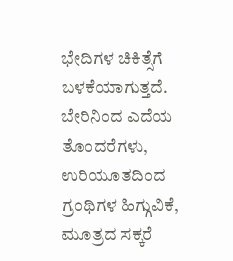ಭೇದಿಗಳ ಚಿಕಿತ್ಸೆಗೆ ಬಳಕೆಯಾಗುತ್ತದೆ. ಬೇರಿನಿಂದ ಎದೆಯ ತೊಂದರೆಗಳು, ಉರಿಯೂತದಿಂದ ಗ್ರಂಥಿಗಳ ಹಿಗ್ಗುವಿಕೆ, ಮೂತ್ರದ ಸಕ್ಕರೆ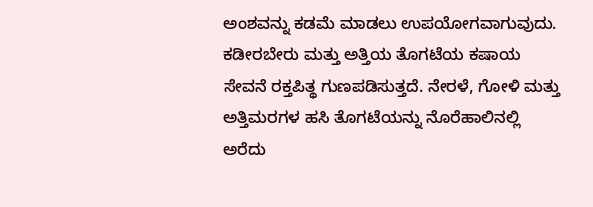ಅಂಶವನ್ನು ಕಡಮೆ ಮಾಡಲು ಉಪಯೋಗವಾಗುವುದು. ಕಡೀರಬೇರು ಮತ್ತು ಅತ್ತಿಯ ತೊಗಟೆಯ ಕಷಾಯ ಸೇವನೆ ರಕ್ತಪಿತ್ಥ ಗುಣಪಡಿಸುತ್ತದೆ. ನೇರಳೆ, ಗೋಳಿ ಮತ್ತು ಅತ್ತಿಮರಗಳ ಹಸಿ ತೊಗಟೆಯನ್ನು ನೊರೆಹಾಲಿನಲ್ಲಿ ಅರೆದು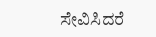ಸೇವಿಸಿದರೆ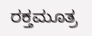ರಕ್ತಮೂತ್ರ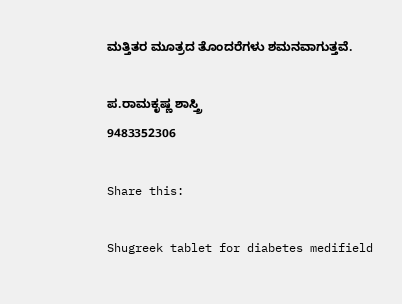ಮತ್ತಿತರ ಮೂತ್ರದ ತೊಂದರೆಗಳು ಶಮನವಾಗುತ್ತವೆ.

ಪ.ರಾಮಕೃಷ್ಣ ಶಾಸ್ತ್ರಿ
9483352306

Share this:

Shugreek tablet for diabetes medifield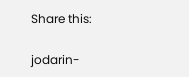Share this:

jodarin-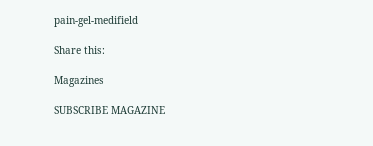pain-gel-medifield

Share this:

Magazines

SUBSCRIBE MAGAZINE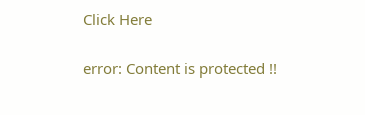Click Here

error: Content is protected !!